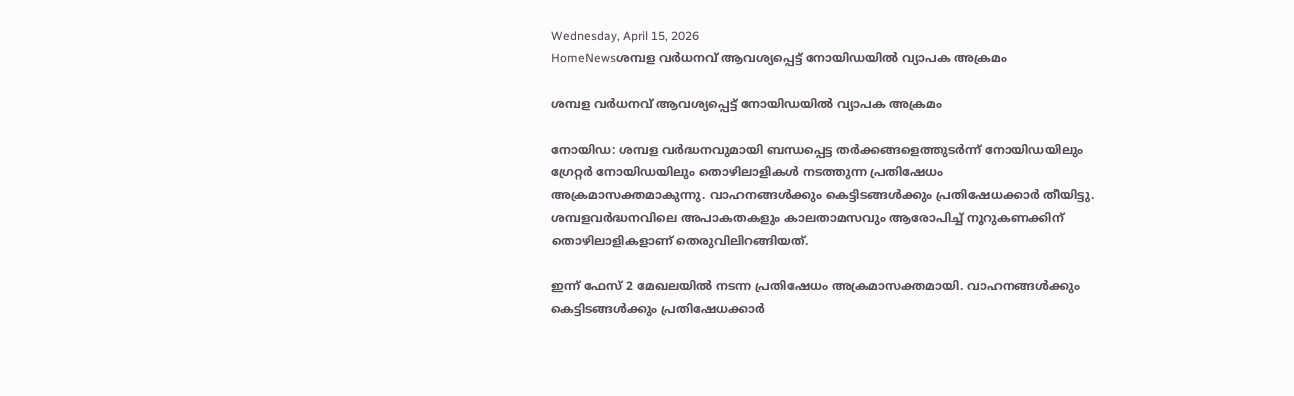Wednesday, April 15, 2026
HomeNewsശമ്പള വര്‍ധനവ് ആവശ്യപ്പെട്ട് നോയിഡയിൽ വ്യാപക അക്രമം

ശമ്പള വര്‍ധനവ് ആവശ്യപ്പെട്ട് നോയിഡയിൽ വ്യാപക അക്രമം

നോയിഡ: ശമ്പള വർദ്ധനവുമായി ബന്ധപ്പെട്ട തർക്കങ്ങളെത്തുടർന്ന് നോയിഡയിലും ഗ്രേറ്റർ നോയിഡയിലും തൊഴിലാളികൾ നടത്തുന്ന പ്രതിഷേധം അക്രമാസക്തമാകുന്നു. വാഹനങ്ങൾക്കും കെട്ടിടങ്ങൾക്കും പ്രതിഷേധക്കാര്‍ തീയിട്ടു. ശമ്പളവർദ്ധനവിലെ അപാകതകളും കാലതാമസവും ആരോപിച്ച് നൂറുകണക്കിന് തൊഴിലാളികളാണ് തെരുവിലിറങ്ങിയത്.

ഇന്ന് ഫേസ് 2 മേഖലയിൽ നടന്ന പ്രതിഷേധം അക്രമാസക്തമായി. വാഹനങ്ങൾക്കും കെട്ടിടങ്ങൾക്കും പ്രതിഷേധക്കാർ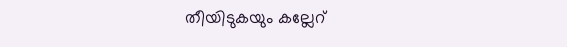തീയിടുകയും കല്ലേറ്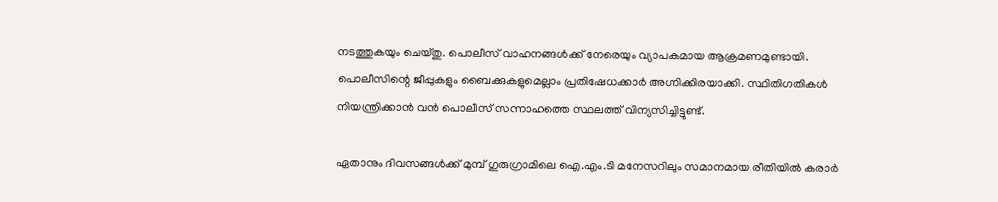നടത്തുകയും ചെയ്തു. പൊലീസ് വാഹനങ്ങൾക്ക് നേരെയും വ്യാപകമായ ആക്രമണമുണ്ടായി. പൊലീസിന്റെ ജീപ്പുകളും ബൈക്കുകളുമെല്ലാം പ്രതിഷേധക്കാര്‍ അഗ്നിക്കിരയാക്കി. സ്ഥിതിഗതികൾ നിയന്ത്രിക്കാൻ വൻ പൊലീസ് സന്നാഹത്തെ സ്ഥലത്ത് വിന്യസിച്ചിട്ടുണ്ട്.

ഏതാനും ദിവസങ്ങൾക്ക് മുമ്പ് ഗുരുഗ്രാമിലെ ഐ.എം.ടി മനേസറിലും സമാനമായ രീതിയിൽ കരാർ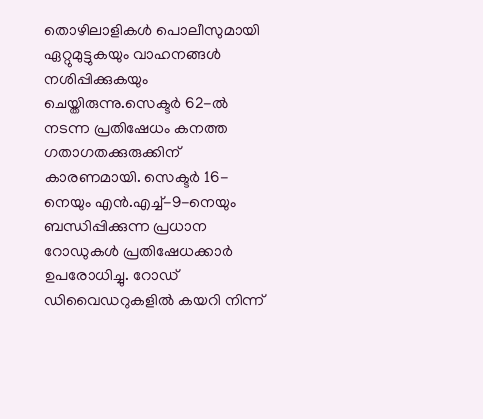തൊഴിലാളികൾ പൊലീസുമായി ഏറ്റുമുട്ടുകയും വാഹനങ്ങൾ നശിപ്പിക്കുകയും ചെയ്തിരുന്നു.സെക്ടർ 62-ൽ നടന്ന പ്രതിഷേധം കനത്ത ഗതാഗതക്കുരുക്കിന് കാരണമായി. സെക്ടർ 16-നെയും എൻ.എച്ച്-9-നെയും ബന്ധിപ്പിക്കുന്ന പ്രധാന റോഡുകൾ പ്രതിഷേധക്കാര്‍ ഉപരോധിച്ചു. റോഡ് ഡിവൈഡറുകളിൽ കയറി നിന്ന്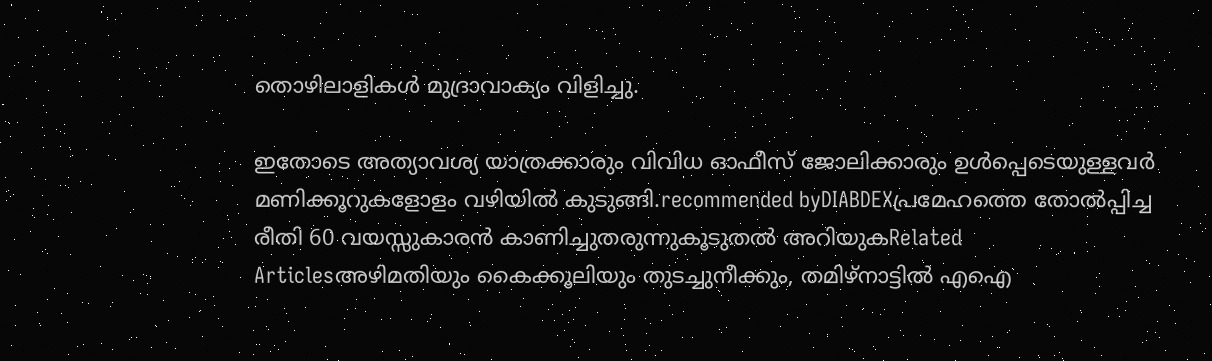തൊഴിലാളികൾ മുദ്രാവാക്യം വിളിച്ചു.

ഇതോടെ അത്യാവശ്യ യാത്രക്കാരും വിവിധ ഓഫീസ് ജോലിക്കാരും ഉൾപ്പെടെയുള്ളവർ മണിക്കൂറുകളോളം വഴിയിൽ കുടുങ്ങി.recommended byDIABDEXപ്രമേഹത്തെ തോൽപ്പിച്ച രീതി 60 വയസ്സുകാരൻ കാണിച്ചുതരുന്നുകൂടുതൽ അറിയുകRelated Articlesഅഴിമതിയും കൈക്കൂലിയും തുടച്ചുനീക്കും, തമിഴ്നാട്ടിൽ എഐ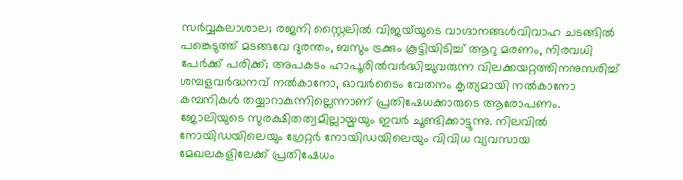സര്‍വ്വകലാശാല; രജനി സ്റ്റൈലിൽ വിജയ്‌യുടെ വാഗ്ദാനങ്ങൾവിവാഹ ചടങ്ങിൽ പങ്കെടുത്ത് മടങ്ങവേ ദുരന്തം, ബസും ട്രക്കും കൂട്ടിയിടിച്ച് ആറു മരണം, നിരവധി പേർക്ക് പരിക്ക്; അപകടം ഹാപൂരിൽവർദ്ധിച്ചുവരുന്ന വിലക്കയറ്റത്തിനനുസരിച്ച് ശമ്പളവർദ്ധനവ് നൽകാനോ, ഓവർടൈം വേതനം കൃത്യമായി നൽകാനോ കമ്പനികൾ തയ്യാറാകുന്നില്ലെന്നാണ് പ്രതിഷേധക്കാരുടെ ആരോപണം. ജോലിയുടെ സുരക്ഷിതത്വമില്ലായ്മയും ഇവർ ചൂണ്ടിക്കാട്ടുന്നു. നിലവിൽ നോയിഡയിലെയും ഗ്രേറ്റർ നോയിഡയിലെയും വിവിധ വ്യവസായ മേഖലകളിലേക്ക് പ്രതിഷേധം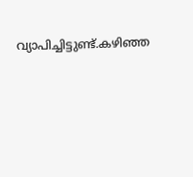വ്യാപിച്ചിട്ടുണ്ട്.കഴിഞ്ഞ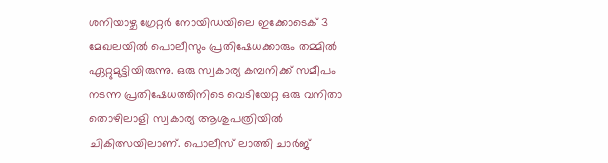ശനിയാഴ്ച ഗ്രേറ്റർ നോയിഡയിലെ ഇക്കോടെക് 3 മേഖലയിൽ പൊലീസും പ്രതിഷേധക്കാരും തമ്മിൽ ഏറ്റുമുട്ടിയിരുന്നു. ഒരു സ്വകാര്യ കമ്പനിക്ക് സമീപം നടന്ന പ്രതിഷേധത്തിനിടെ വെടിയേറ്റ ഒരു വനിതാ തൊഴിലാളി സ്വകാര്യ ആശുപത്രിയിൽ ചികിത്സയിലാണ്. പൊലീസ് ലാത്തി ചാർജ്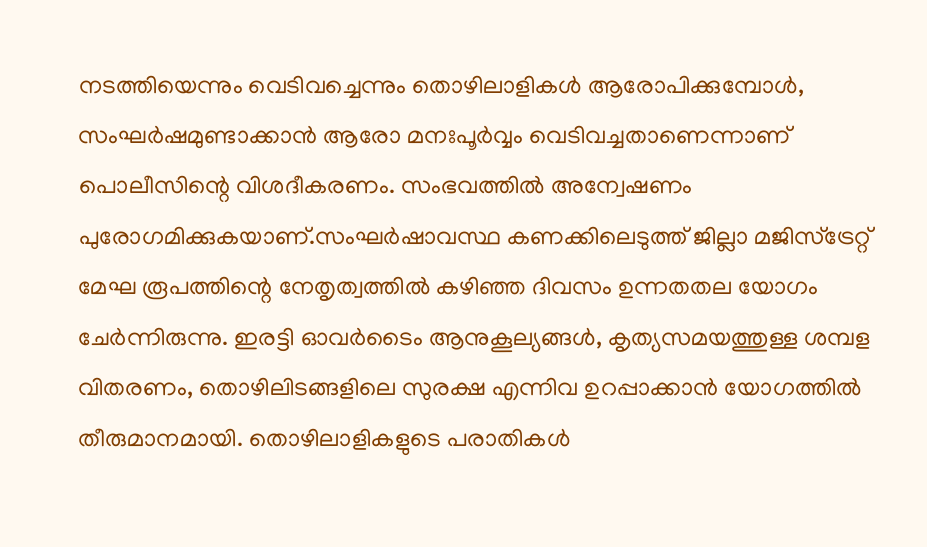നടത്തിയെന്നും വെടിവച്ചെന്നും തൊഴിലാളികൾ ആരോപിക്കുമ്പോൾ, സംഘർഷമുണ്ടാക്കാൻ ആരോ മനഃപൂർവ്വം വെടിവച്ചതാണെന്നാണ് പൊലീസിന്റെ വിശദീകരണം. സംഭവത്തിൽ അന്വേഷണം പുരോഗമിക്കുകയാണ്.സംഘർഷാവസ്ഥ കണക്കിലെടുത്ത് ജില്ലാ മജിസ്‌ട്രേറ്റ് മേഘ രൂപത്തിന്റെ നേതൃത്വത്തിൽ കഴിഞ്ഞ ദിവസം ഉന്നതതല യോഗം ചേർന്നിരുന്നു. ഇരട്ടി ഓവർടൈം ആനുകൂല്യങ്ങൾ, കൃത്യസമയത്തുള്ള ശമ്പള വിതരണം, തൊഴിലിടങ്ങളിലെ സുരക്ഷ എന്നിവ ഉറപ്പാക്കാൻ യോഗത്തിൽ തീരുമാനമായി. തൊഴിലാളികളുടെ പരാതികൾ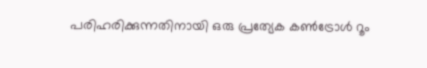പരിഹരിക്കുന്നതിനായി ഒരു പ്രത്യേക കൺട്രോൾ റൂം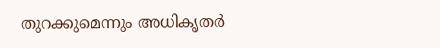തുറക്കുമെന്നും അധികൃതർ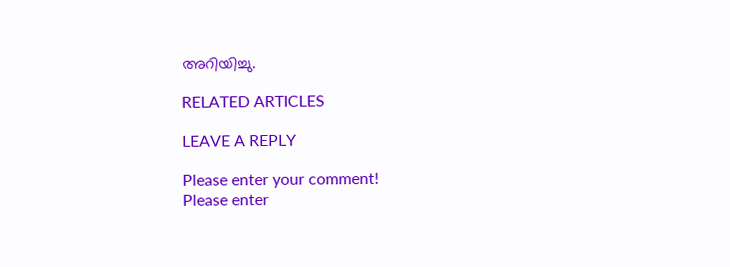അറിയിച്ചു.

RELATED ARTICLES

LEAVE A REPLY

Please enter your comment!
Please enter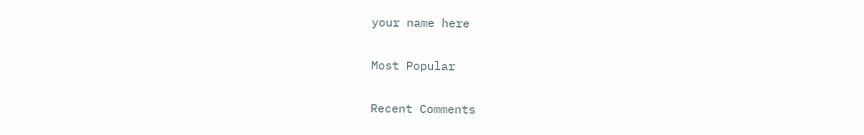your name here

Most Popular

Recent Comments